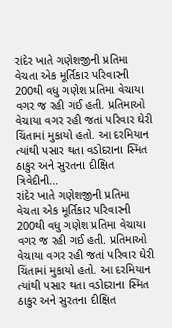રાંદેર ખાતે ગણેશજીની પ્રતિમા વેચતા એક મૂર્તિકાર પરિવારની 200થી વધુ ગણેશ પ્રતિમા વેચાયા વગર જ રહી ગઈ હતી. પ્રતિમાઓ વેચાયા વગર રહી જતાં પરિવાર ઘેરી ચિંતામાં મુકાયો હતો. આ દરમિયાન ત્યાંથી પસાર થતા વડોદરાના સ્મિત ઠાકુર અને સુરતના દીક્ષિત ત્રિવેદીની...
રાંદેર ખાતે ગણેશજીની પ્રતિમા વેચતા એક મૂર્તિકાર પરિવારની 200થી વધુ ગણેશ પ્રતિમા વેચાયા વગર જ રહી ગઈ હતી. પ્રતિમાઓ વેચાયા વગર રહી જતાં પરિવાર ઘેરી ચિંતામાં મુકાયો હતો. આ દરમિયાન ત્યાંથી પસાર થતા વડોદરાના સ્મિત ઠાકુર અને સુરતના દીક્ષિત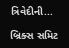ત્રિવેદીની...

બ્રિક્સ સમિટ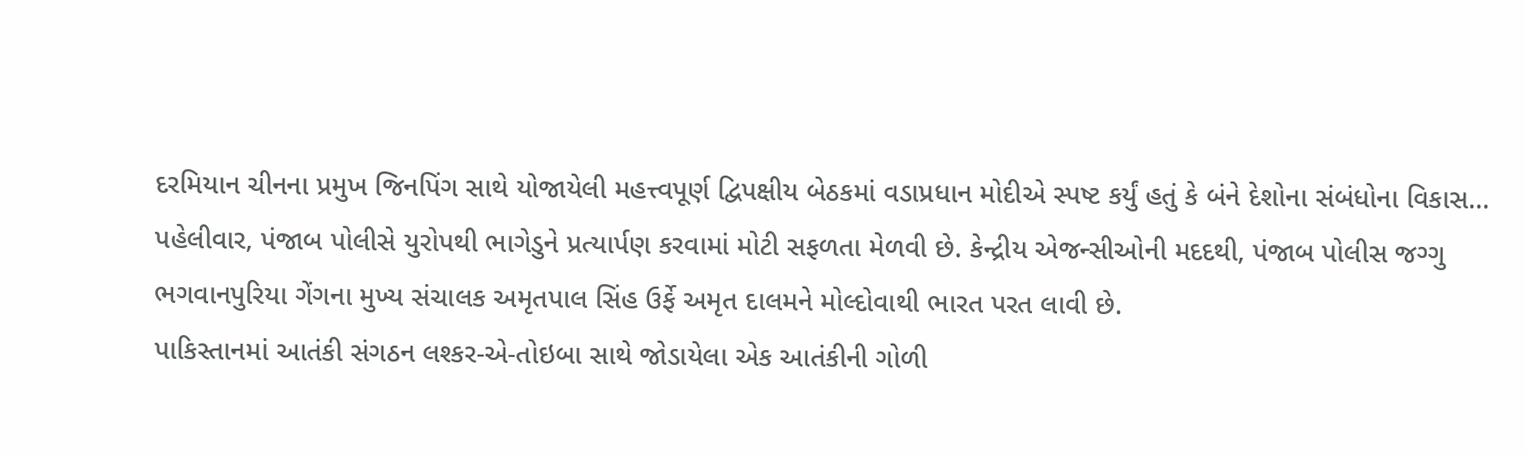દરમિયાન ચીનના પ્રમુખ જિનપિંગ સાથે યોજાયેલી મહત્ત્વપૂર્ણ દ્વિપક્ષીય બેઠકમાં વડાપ્રધાન મોદીએ સ્પષ્ટ કર્યું હતું કે બંને દેશોના સંબંધોના વિકાસ...
પહેલીવાર, પંજાબ પોલીસે યુરોપથી ભાગેડુને પ્રત્યાર્પણ કરવામાં મોટી સફળતા મેળવી છે. કેન્દ્રીય એજન્સીઓની મદદથી, પંજાબ પોલીસ જગ્ગુ ભગવાનપુરિયા ગેંગના મુખ્ય સંચાલક અમૃતપાલ સિંહ ઉર્ફે અમૃત દાલમને મોલ્દોવાથી ભારત પરત લાવી છે.
પાકિસ્તાનમાં આતંકી સંગઠન લશ્કર-એ-તોઇબા સાથે જોડાયેલા એક આતંકીની ગોળી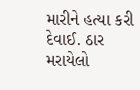મારીને હત્યા કરી દેવાઈ. ઠાર મરાયેલો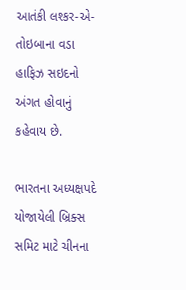આતંકી લશ્કર-એ-તોઇબાના વડા હાફિઝ સઇદનો અંગત હોવાનું કહેવાય છે.

ભારતના અધ્યક્ષપદે યોજાયેલી બ્રિક્સ સમિટ માટે ચીનના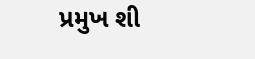પ્રમુખ શી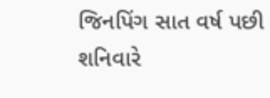જિનપિંગ સાત વર્ષ પછી શનિવારે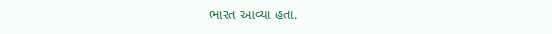ભારત આવ્યા હતા.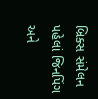બ્રિક્સ સંમેલન પહેલાં જિનપિંગ અને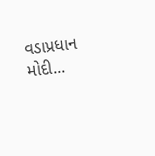વડાપ્રધાન મોદી...